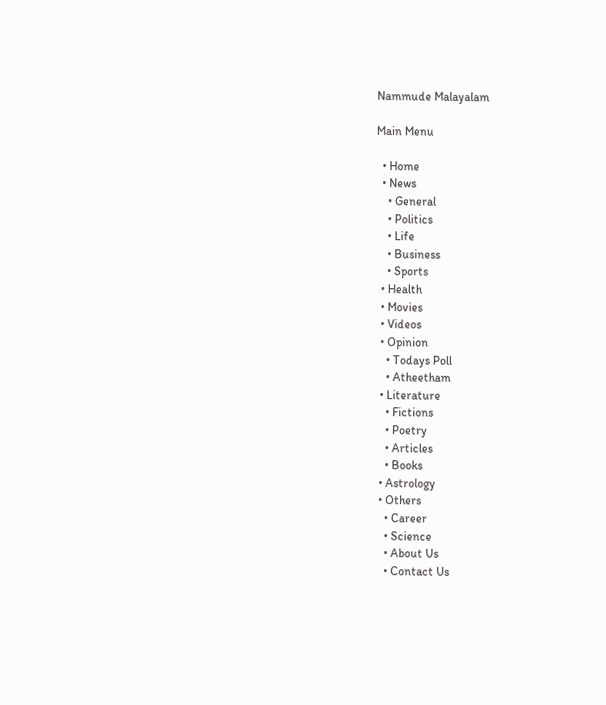Nammude Malayalam

Main Menu

  • Home
  • News
    • General
    • Politics
    • Life
    • Business
    • Sports
  • Health
  • Movies
  • Videos
  • Opinion
    • Todays Poll
    • Atheetham
  • Literature
    • Fictions
    • Poetry
    • Articles
    • Books
  • Astrology
  • Others
    • Career
    • Science
    • About Us
    • Contact Us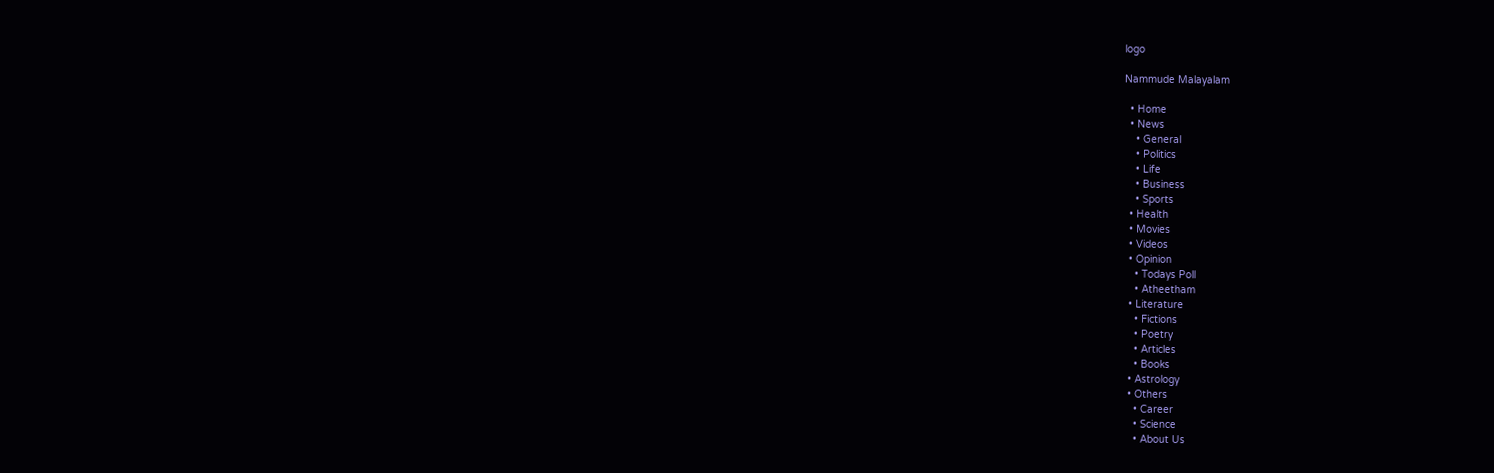logo

Nammude Malayalam

  • Home
  • News
    • General
    • Politics
    • Life
    • Business
    • Sports
  • Health
  • Movies
  • Videos
  • Opinion
    • Todays Poll
    • Atheetham
  • Literature
    • Fictions
    • Poetry
    • Articles
    • Books
  • Astrology
  • Others
    • Career
    • Science
    • About Us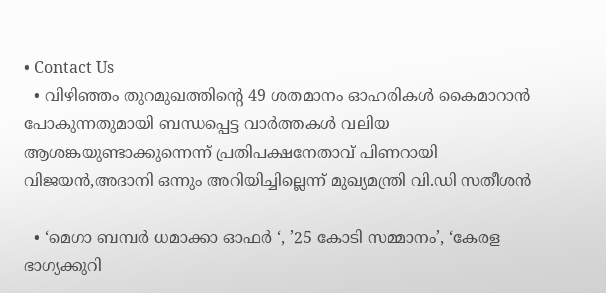• Contact Us
  • വിഴിഞ്ഞം തുറമുഖത്തിന്‍റെ 49 ശതമാനം ഓഹരികൾ കൈമാറാൻ പോകുന്നതുമായി ബന്ധപ്പെട്ട വാർത്തകൾ വലിയ ആശങ്കയുണ്ടാക്കുന്നെന്ന് പ്രതിപക്ഷനേതാവ് പിണറായി വിജയൻ,അദാനി ഒന്നും അറിയിച്ചില്ലെന്ന് മുഖ്യമന്ത്രി വി.ഡി സതീശൻ

  • ‘മെഗാ ബമ്പർ ധമാക്കാ ഓഫർ ‘, ’25 കോടി സമ്മാനം’, ‘കേരള ഭാഗ്യക്കുറി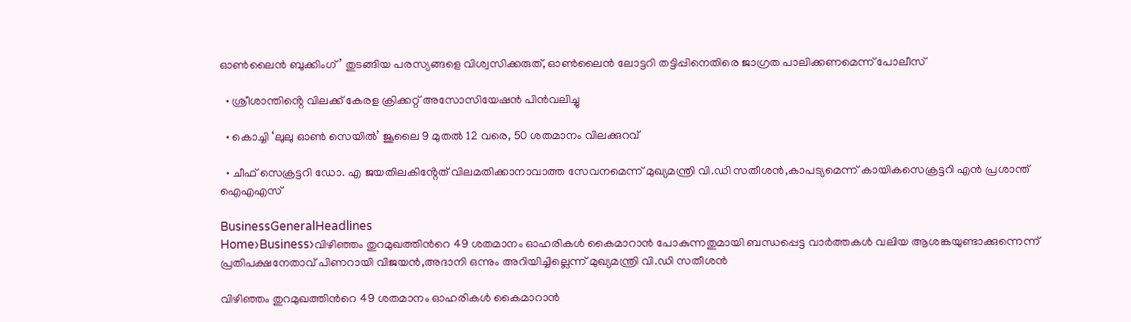ഓൺലൈൻ ബുക്കിംഗ്’ തുടങ്ങിയ പരസ്യങ്ങളെ വിശ്വസിക്കരുത്, ഓൺലൈൻ ലോട്ടറി തട്ടിപ്പിനെതിരെ ജാഗ്രത പാലിക്കണമെന്ന് പോലീസ്

  • ശ്രീശാന്തിൻ്റെ വിലക്ക് കേരള ക്രിക്കറ്റ് അസോസിയേഷൻ പിൻവലിച്ചു

  • കൊച്ചി ‘ലുലു ഓൺ സെയിൽ’ ജൂലൈ 9 മുതൽ 12 വരെ, 50 ശതമാനം വിലക്കുറവ്

  • ചീഫ് സെക്രട്ടറി ഡോ. എ ജയതിലകിൻ്റേത് വിലമതിക്കാനാവാത്ത സേവനമെന്ന് മുഖ്യമന്ത്രി വി.ഡി സതീശൻ,കാപട്യമെന്ന് കായികസെക്രട്ടറി എൻ പ്രശാന്ത് ഐഎഎസ്

BusinessGeneralHeadlines
Home›Business›വിഴിഞ്ഞം തുറമുഖത്തിന്‍റെ 49 ശതമാനം ഓഹരികൾ കൈമാറാൻ പോകുന്നതുമായി ബന്ധപ്പെട്ട വാർത്തകൾ വലിയ ആശങ്കയുണ്ടാക്കുന്നെന്ന് പ്രതിപക്ഷനേതാവ് പിണറായി വിജയൻ,അദാനി ഒന്നും അറിയിച്ചില്ലെന്ന് മുഖ്യമന്ത്രി വി.ഡി സതീശൻ

വിഴിഞ്ഞം തുറമുഖത്തിന്‍റെ 49 ശതമാനം ഓഹരികൾ കൈമാറാൻ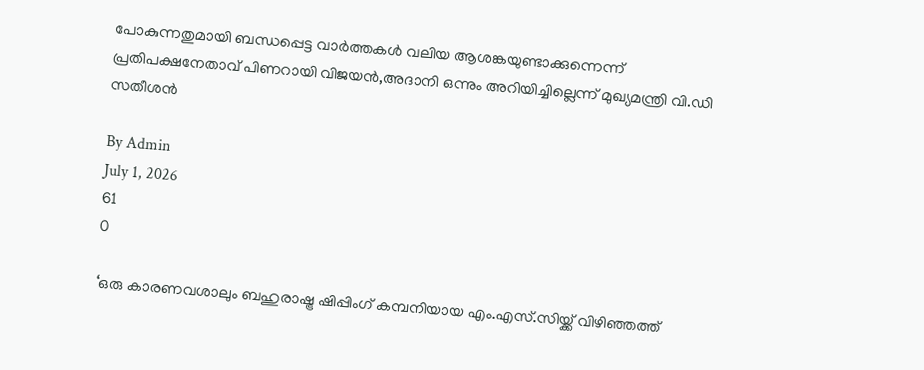പോകുന്നതുമായി ബന്ധപ്പെട്ട വാർത്തകൾ വലിയ ആശങ്കയുണ്ടാക്കുന്നെന്ന് പ്രതിപക്ഷനേതാവ് പിണറായി വിജയൻ,അദാനി ഒന്നും അറിയിച്ചില്ലെന്ന് മുഖ്യമന്ത്രി വി.ഡി സതീശൻ

By Admin
July 1, 2026
61
0

‘ഒരു കാരണവശാലും ബഹുരാഷ്ട്ര ഷിപ്പിംഗ് കമ്പനിയായ എം.എസ്.സിയ്ക്ക് വിഴിഞ്ഞത്ത്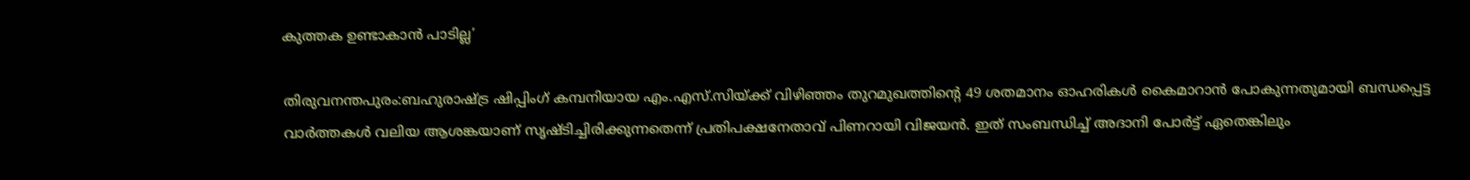കുത്തക ഉണ്ടാകാന്‍ പാടില്ല’

തിരുവനന്തപുരം:ബഹുരാഷ്ട്ര ഷിപ്പിംഗ് കമ്പനിയായ എം.എസ്.സിയ്ക്ക് വിഴിഞ്ഞം തുറമുഖത്തിന്‍റെ 49 ശതമാനം ഓഹരികൾ കൈമാറാൻ പോകുന്നതുമായി ബന്ധപ്പെട്ട വാർത്തകൾ വലിയ ആശങ്കയാണ് സൃഷ്ടിച്ചിരിക്കുന്നതെന്ന് പ്രതിപക്ഷനേതാവ് പിണറായി വിജയൻ. ഇത് സംബന്ധിച്ച് അദാനി പോര്‍ട്ട് ഏതെങ്കിലും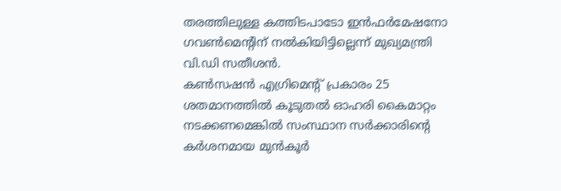തരത്തിലുള്ള കത്തിടപാടോ ഇന്‍ഫര്‍മേഷനോ ഗവണ്‍മെന്റിന് നല്‍കിയിട്ടില്ലെന്ന് മുഖ്യമന്ത്രി വി.ഡി സതീശൻ.
കൺസഷൻ എഗ്രിമെന്‍റ് പ്രകാരം 25 ശതമാനത്തിൽ കൂടുതൽ ഓഹരി കൈമാറ്റം നടക്കണമെങ്കിൽ സംസ്ഥാന സർക്കാരിൻ്റെ കർശനമായ മുൻകൂർ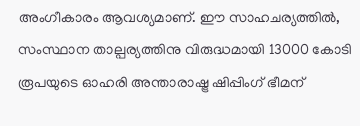അംഗീകാരം ആവശ്യമാണ്. ഈ സാഹചര്യത്തിൽ, സംസ്ഥാന താല്പര്യത്തിനു വിരുദ്ധമായി 13000 കോടി രൂപയുടെ ഓഹരി അന്താരാഷ്ട്ര ഷിപ്പിംഗ് ഭീമന്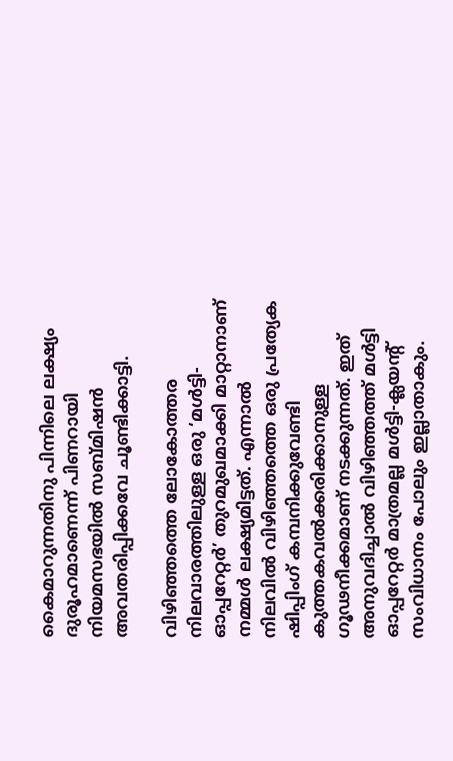കൈമാറുന്നതിനു പിന്നിലെ ലക്ഷ്യം ദുരൂഹമാണെന്ന് പിണറായി നിയമസഭയിൽ സബ്മിഷൻ അവതരിപ്പിക്കവേ ചൂണ്ടിക്കാട്ടി.

വിഴിഞ്ഞത്തെ ലോകോത്തര നിലവാരത്തിലുള്ള ഒരു ‘മൾട്ടി-ഓപ്പറേറ്റർ’ തുറമുഖമാക്കി മാറ്റാനാണ് നമ്മൾ ലക്ഷ്യമിട്ടത്. എന്നാൽ നിലവിൽ വിഴിഞ്ഞത്തെ ഒരു പ്രത്യേക ഷിപ്പിംഗ് കമ്പനിക്കുവേണ്ടി കുത്തകവൽക്കരിക്കാനുള്ള ഗൂഢനീക്കമാണ് നടക്കുന്നത്. ഇത് അനുവദിച്ചാൽ വിഴിഞ്ഞത്ത് മൾട്ടി ഓപ്പറേറ്റർ മാത്രമല്ല മൾട്ടി-ക്ലയൻ്റ് സംവിധാനം പോലും ഇല്ലാതാകും.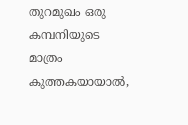തുറമുഖം ഒരു കമ്പനിയുടെ മാത്രം കുത്തകയായാൽ,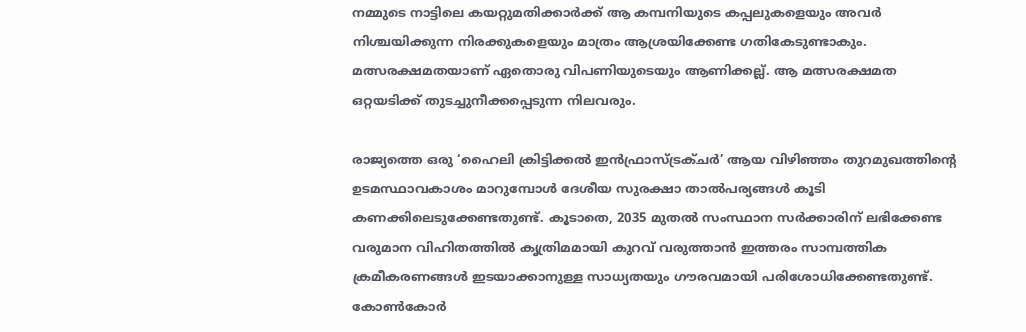നമ്മുടെ നാട്ടിലെ കയറ്റുമതിക്കാർക്ക് ആ കമ്പനിയുടെ കപ്പലുകളെയും അവർ നിശ്ചയിക്കുന്ന നിരക്കുകളെയും മാത്രം ആശ്രയിക്കേണ്ട ഗതികേടുണ്ടാകും. മത്സരക്ഷമതയാണ് ഏതൊരു വിപണിയുടെയും ആണിക്കല്ല്. ആ മത്സരക്ഷമത ഒറ്റയടിക്ക് തുടച്ചുനീക്കപ്പെടുന്ന നിലവരും.

രാജ്യത്തെ ഒരു ‘ഹൈലി ക്രിട്ടിക്കൽ ഇൻഫ്രാസ്ട്രക്ചർ’ ആയ വിഴിഞ്ഞം തുറമുഖത്തിന്റെ ഉടമസ്ഥാവകാശം മാറുമ്പോൾ ദേശീയ സുരക്ഷാ താൽപര്യങ്ങൾ കൂടി കണക്കിലെടുക്കേണ്ടതുണ്ട്. കൂടാതെ, 2035 മുതൽ സംസ്ഥാന സർക്കാരിന് ലഭിക്കേണ്ട വരുമാന വിഹിതത്തിൽ കൃത്രിമമായി കുറവ് വരുത്താൻ ഇത്തരം സാമ്പത്തിക ക്രമീകരണങ്ങൾ ഇടയാക്കാനുള്ള സാധ്യതയും ഗൗരവമായി പരിശോധിക്കേണ്ടതുണ്ട്.
കോൺകോർ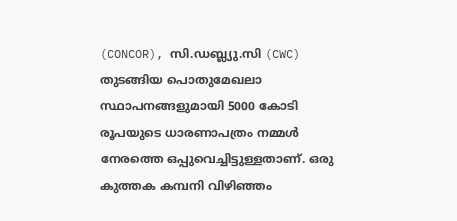(CONCOR), സി.ഡബ്ല്യു.സി (CWC) തുടങ്ങിയ പൊതുമേഖലാ സ്ഥാപനങ്ങളുമായി 5000 കോടി രൂപയുടെ ധാരണാപത്രം നമ്മൾ നേരത്തെ ഒപ്പുവെച്ചിട്ടുള്ളതാണ്. ഒരു കുത്തക കമ്പനി വിഴിഞ്ഞം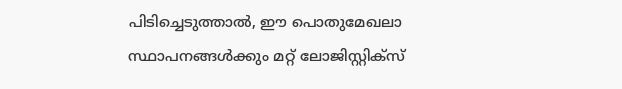പിടിച്ചെടുത്താൽ, ഈ പൊതുമേഖലാ സ്ഥാപനങ്ങൾക്കും മറ്റ് ലോജിസ്റ്റിക്സ്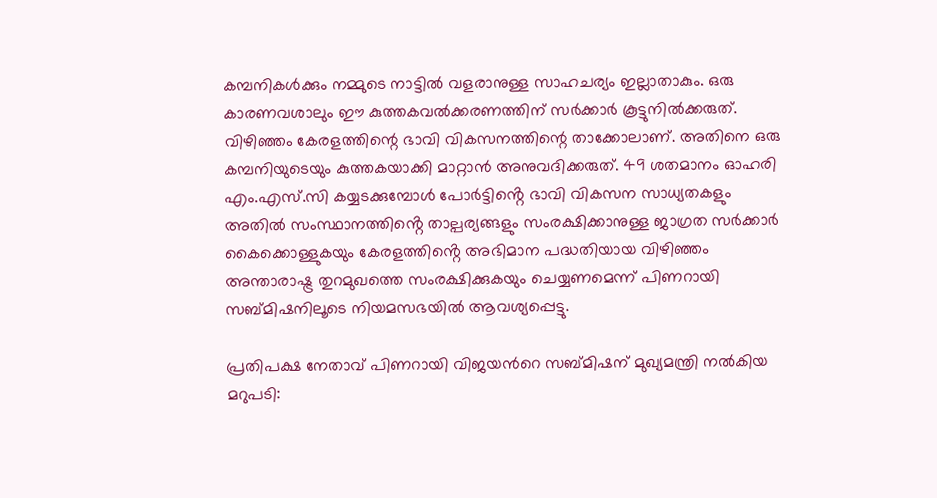കമ്പനികൾക്കും നമ്മുടെ നാട്ടിൽ വളരാനുള്ള സാഹചര്യം ഇല്ലാതാകും. ഒരു കാരണവശാലും ഈ കുത്തകവൽക്കരണത്തിന് സർക്കാർ കൂട്ടുനിൽക്കരുത്. വിഴിഞ്ഞം കേരളത്തിന്റെ ഭാവി വികസനത്തിന്റെ താക്കോലാണ്. അതിനെ ഒരു കമ്പനിയുടെയും കുത്തകയാക്കി മാറ്റാൻ അനുവദിക്കരുത്. 49 ശതമാനം ഓഹരി എം.എസ്.സി കയ്യടക്കുമ്പോൾ പോർട്ടിൻ്റെ ഭാവി വികസന സാധ്യതകളും അതിൽ സംസ്ഥാനത്തിൻ്റെ താല്പര്യങ്ങളും സംരക്ഷിക്കാനുള്ള ജാഗ്രത സർക്കാർ കൈക്കൊള്ളുകയും കേരളത്തിൻ്റെ അഭിമാന പദ്ധതിയായ വിഴിഞ്ഞം അന്താരാഷ്ട്ര തുറമുഖത്തെ സംരക്ഷിക്കുകയും ചെയ്യണമെന്ന് പിണറായി സബ്മിഷനിലൂടെ നിയമസഭയിൽ ആവശ്യപ്പെട്ടു.

പ്രതിപക്ഷ നേതാവ് പിണറായി വിജയന്‍റെ സബ്മിഷന് മുഖ്യമന്ത്രി നല്‍കിയ മറുപടി: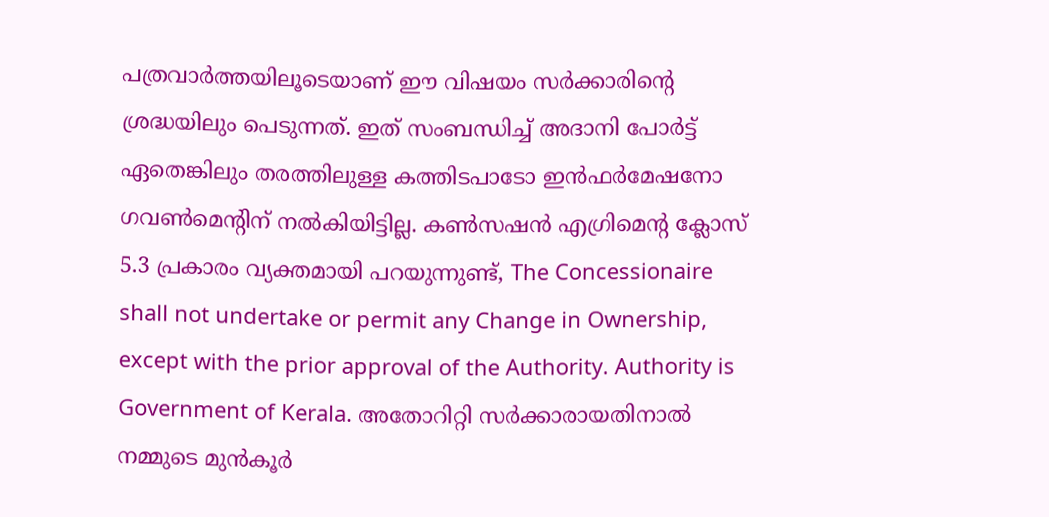പത്രവാര്‍ത്തയിലൂടെയാണ് ഈ വിഷയം സര്‍ക്കാരിന്റെ ശ്രദ്ധയിലും പെടുന്നത്. ഇത് സംബന്ധിച്ച് അദാനി പോര്‍ട്ട് ഏതെങ്കിലും തരത്തിലുള്ള കത്തിടപാടോ ഇന്‍ഫര്‍മേഷനോ ഗവണ്‍മെന്റിന് നല്‍കിയിട്ടില്ല. കണ്‍സഷന്‍ എഗ്രിമെന്റ ക്ലോസ് 5.3 പ്രകാരം വ്യക്തമായി പറയുന്നുണ്ട്, The Concessionaire shall not undertake or permit any Change in Ownership, except with the prior approval of the Authority. Authority is Government of Kerala. അതോറിറ്റി സര്‍ക്കാരായതിനാല്‍ നമ്മുടെ മുന്‍കൂര്‍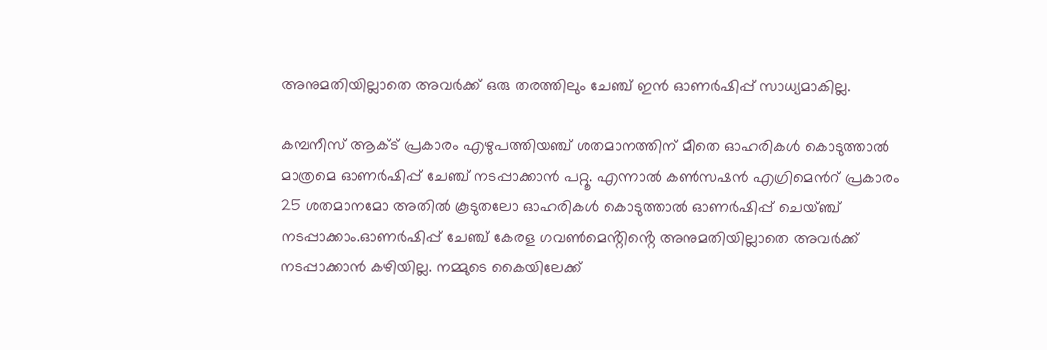അനുമതിയില്ലാതെ അവര്‍ക്ക് ഒരു തരത്തിലും ചേഞ്ച് ഇന്‍ ഓണര്‍ഷിപ്പ് സാധ്യമാകില്ല.

കമ്പനീസ് ആക്ട് പ്രകാരം എഴുപത്തിയഞ്ച് ശതമാനത്തിന് മീതെ ഓഹരികള്‍ കൊടുത്താല്‍ മാത്രമെ ഓണര്‍ഷിപ്പ് ചേഞ്ച് നടപ്പാക്കാന്‍ പറ്റൂ. എന്നാല്‍ കണ്‍സഷന്‍ എഗ്രിമെന്‍റ് പ്രകാരം 25 ശതമാനമോ അതില്‍ കൂടുതലോ ഓഹരികള്‍ കൊടുത്താല്‍ ഓണര്‍ഷിപ്പ് ചെയ്ഞ്ച് നടപ്പാക്കാം.ഓണര്‍ഷിപ്പ് ചേഞ്ച് കേരള ഗവണ്‍മെൻ്റിൻ്റെ അനുമതിയില്ലാതെ അവര്‍ക്ക് നടപ്പാക്കാന്‍ കഴിയില്ല. നമ്മുടെ കൈയിലേക്ക്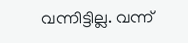വന്നിട്ടില്ല. വന്ന്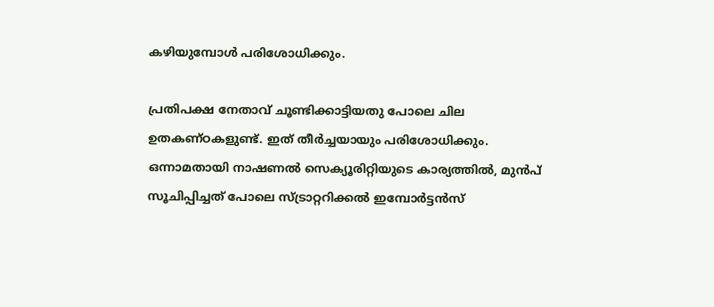കഴിയുമ്പോള്‍ പരിശോധിക്കും.

പ്രതിപക്ഷ നേതാവ് ചൂണ്ടിക്കാട്ടിയതു പോലെ ചില ഉതകണ്ഠകളുണ്ട്. ഇത് തീര്‍ച്ചയായും പരിശോധിക്കും. ഒന്നാമതായി നാഷണല്‍ സെക്യൂരിറ്റിയുടെ കാര്യത്തില്‍, മുന്‍പ് സൂചിപ്പിച്ചത് പോലെ സ്ട്രാറ്ററിക്കല്‍ ഇമ്പോര്‍ട്ടന്‍സ്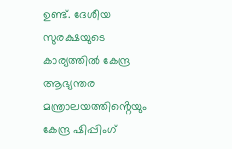ഉണ്ട്. ദേശീയ സുരക്ഷയുടെ കാര്യത്തില്‍ കേന്ദ്ര ആഭ്യന്തര മന്ത്രാലയത്തിൻ്റെയും കേന്ദ്ര ഷിപ്പിംഗ്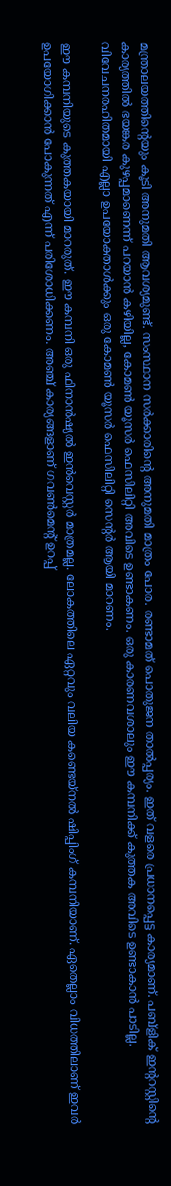മന്ത്രാലയത്തിൻ്റെയും കൂടി അനുമതി ആവശ്യമുണ്ട്. സംസ്ഥാന സര്‍ക്കാരിൻ്റെ അനുമതി മാത്രം പോര. രണ്ടാമത് പൊതുജന താല്‍പ്പര്യം. ഇത് വളരെ പ്രധാനപ്പെട്ട കാര്യമാണ്. പബ്ളിക് ഇന്ററസ്റ്റിന്റെ കാര്യത്തില്‍ ഭയങ്കര കുഴപ്പമാണെന്ന് പറയാന്‍ കഴിയില്ല, കോമണ്‍ യൂസര്‍ ഫെസിലിറ്റി അവിടെ ഉണ്ടാകണം. ഒരു കാരണവശാലും ഈ കമ്പനിക്ക് കുത്തക അവിടെ ഉണ്ടാകാന്‍ പാടില്ല. വിവേചനരഹിതമായി എല്ലാ ഉപയോക്താള്‍ക്കും ഒരു കോമണ്‍ യൂസര്‍ ഫെസിലിറ്റി സെൻ്റര്‍ ആയി മാറണം.

ഈ കമ്പനിയുടെ കുത്തകയായി മാറരുത്. ഈ കമ്പനി ഒരു ഫിനാന്‍ഷ്യല്‍ ഇന്‍വെസ്റ്റര്‍ മാത്രമല്ല. ലോകത്തിലെ ഏറ്റവും വലിയ കണ്ടെയ്നല്‍ ഷിപ്പിംഗ് കമ്പനിയാണ്. ഏതെല്ലാം വിധത്തിലാണ് ഇവര്‍ ഉപയോഗിക്കാന്‍ പോകുന്നത് എന്ന് പരിശോധിക്കണം. അഞ്ച് കാര്യങ്ങളാണ് ഗവണ്‍മെന്റ് ഉറപ്പ്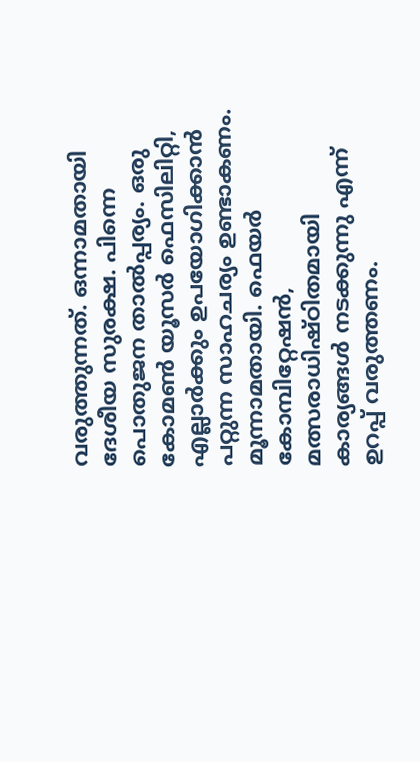വരുത്തുന്നത്. ഒന്നാമതായി ദേശീയ സുരക്ഷ. പിന്നെ പൊതുജന താല്‍പ്പര്യം. ഒരു കോമണ്‍ യൂസര്‍ ഫെസിലിറ്റി, എല്ലാര്‍ക്കും ഉപയോഗിക്കാന്‍ പറ്റുന്ന സാഹചര്യം ഉണ്ടാകണം. മൂന്നാമതായി. ഫെയര്‍ കോമ്പിറ്റേഷന്‍, മത്സരാധിഷ്ഠിതമായി കാര്യങ്ങള്‍ നടക്കുന്നു എന്ന് ഉറപ്പ് വരുത്തണം.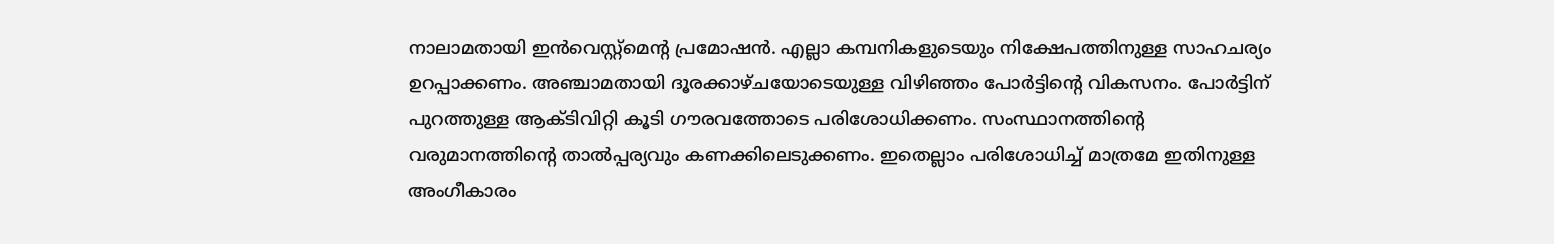നാലാമതായി ഇന്‍വെസ്റ്റ്മെന്റ പ്രമോഷന്‍. എല്ലാ കമ്പനികളുടെയും നിക്ഷേപത്തിനുള്ള സാഹചര്യം ഉറപ്പാക്കണം. അഞ്ചാമതായി ദൂരക്കാഴ്ചയോടെയുള്ള വിഴിഞ്ഞം പോര്‍ട്ടിന്റെ വികസനം. പോര്‍ട്ടിന് പുറത്തുള്ള ആക്ടിവിറ്റി കൂടി ഗൗരവത്തോടെ പരിശോധിക്കണം. സംസ്ഥാനത്തിന്റെ വരുമാനത്തിന്റെ താല്‍പ്പര്യവും കണക്കിലെടുക്കണം. ഇതെല്ലാം പരിശോധിച്ച് മാത്രമേ ഇതിനുള്ള അംഗീകാരം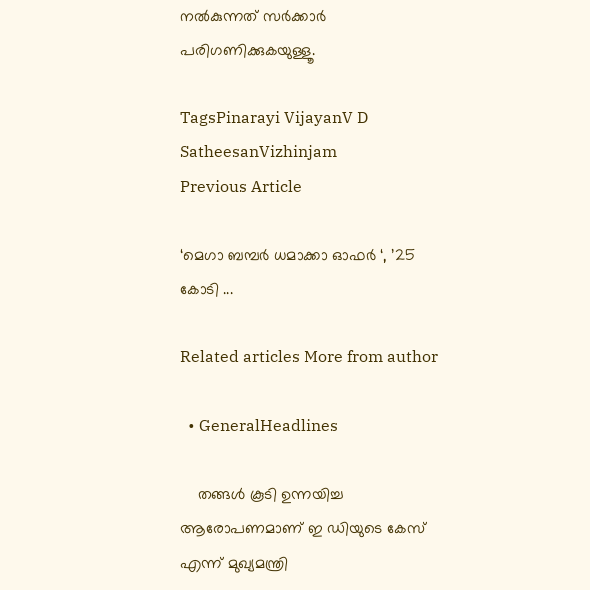നല്‍കുന്നത് സര്‍ക്കാര്‍ പരിഗണിക്കുകയുള്ളൂ.

TagsPinarayi VijayanV D SatheesanVizhinjam
Previous Article

‘മെഗാ ബമ്പർ ധമാക്കാ ഓഫർ ‘, ’25 കോടി ...

Related articles More from author

  • GeneralHeadlines

    തങ്ങള്‍ കൂടി ഉന്നയിച്ച ആരോപണമാണ് ഇ ഡിയുടെ കേസ് എന്ന് മുഖ്യമന്ത്രി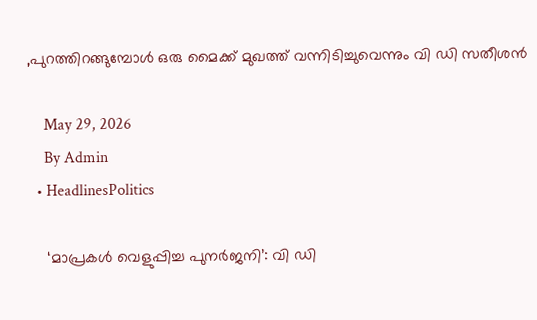,പുറത്തിറങ്ങുമ്പോള്‍ ഒരു മൈക്ക് മുഖത്ത് വന്നിടിച്ചുവെന്നും വി ഡി സതീശൻ

    May 29, 2026
    By Admin
  • HeadlinesPolitics

    ‘മാപ്രകൾ വെളുപ്പിച്ച പുനർജനി’: വി ഡി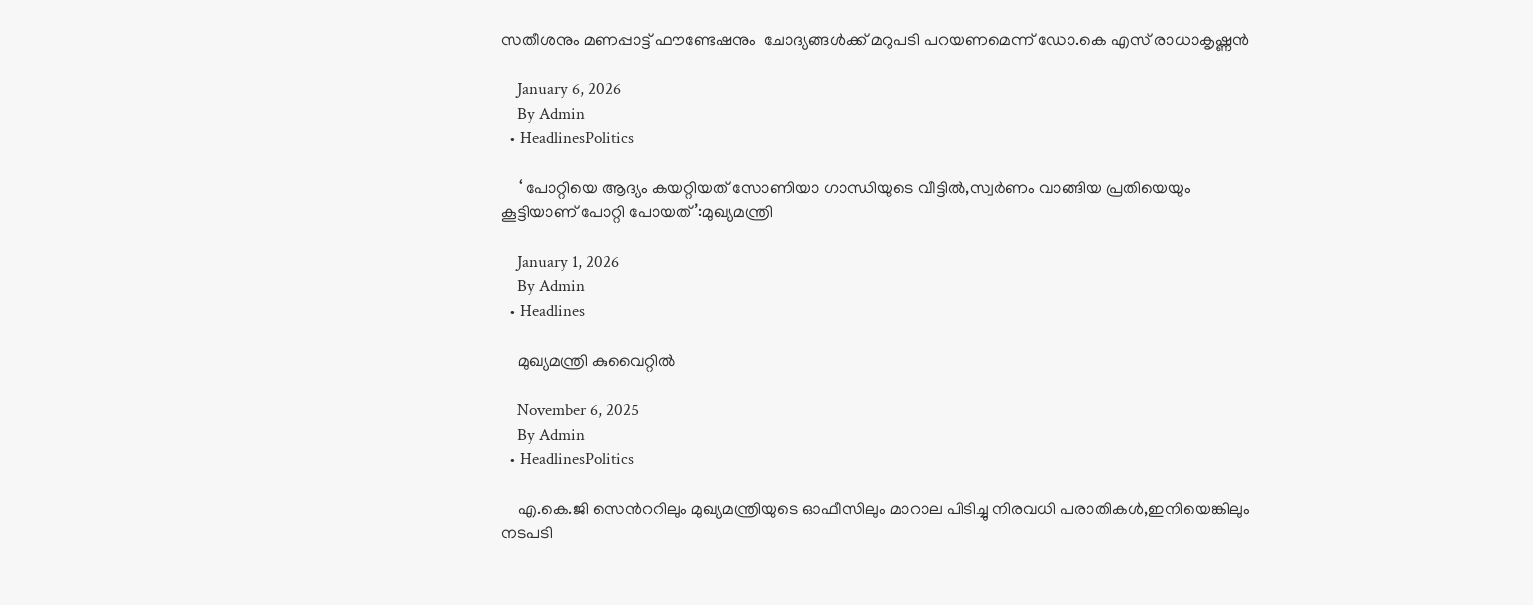സതീശനും മണപ്പാട്ട് ഫൗണ്ടേഷനും  ചോദ്യങ്ങൾക്ക് മറുപടി പറയണമെന്ന് ഡോ.കെ എസ് രാധാകൃഷ്ണൻ

    January 6, 2026
    By Admin
  • HeadlinesPolitics

    ‘ പോറ്റിയെ ആദ്യം കയറ്റിയത് സോണിയാ ഗാന്ധിയുടെ വീട്ടിൽ,സ്വര്‍ണം വാങ്ങിയ പ്രതിയെയും കൂട്ടിയാണ് പോറ്റി പോയത്’:മുഖ്യമന്ത്രി

    January 1, 2026
    By Admin
  • Headlines

    മുഖ്യമന്ത്രി കുവൈറ്റിൽ

    November 6, 2025
    By Admin
  • HeadlinesPolitics

    എ.കെ.ജി സെന്‍ററിലും മുഖ്യമന്ത്രിയുടെ ഓഫീസിലും മാറാല പിടിച്ചു നിരവധി പരാതികള്‍,ഇനിയെങ്കിലും നടപടി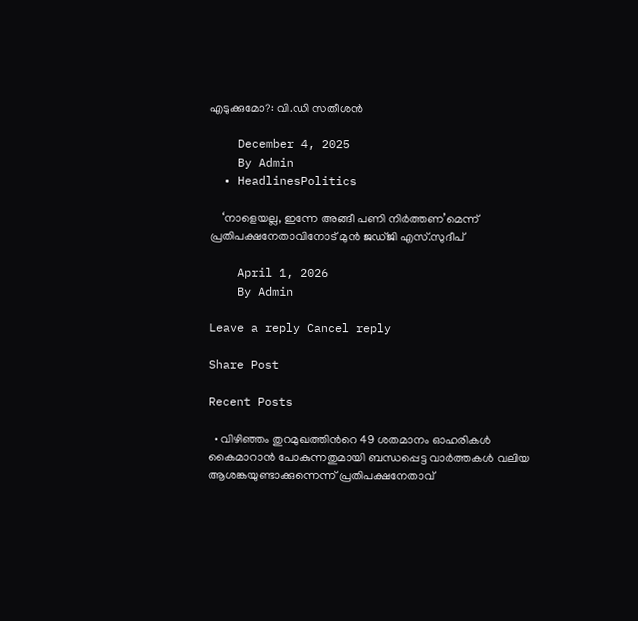എടുക്കുമോ?: വി.ഡി സതീശൻ

    December 4, 2025
    By Admin
  • HeadlinesPolitics

    ‘നാളെയല്ല, ഇന്നേ അങ്ങീ പണി നിർത്തണ’മെന്ന് പ്രതിപക്ഷനേതാവിനോട് മുൻ ജഡ്ജി എസ്.സുദീപ്

    April 1, 2026
    By Admin

Leave a reply Cancel reply

Share Post

Recent Posts

  • വിഴിഞ്ഞം തുറമുഖത്തിന്‍റെ 49 ശതമാനം ഓഹരികൾ കൈമാറാൻ പോകുന്നതുമായി ബന്ധപ്പെട്ട വാർത്തകൾ വലിയ ആശങ്കയുണ്ടാക്കുന്നെന്ന് പ്രതിപക്ഷനേതാവ്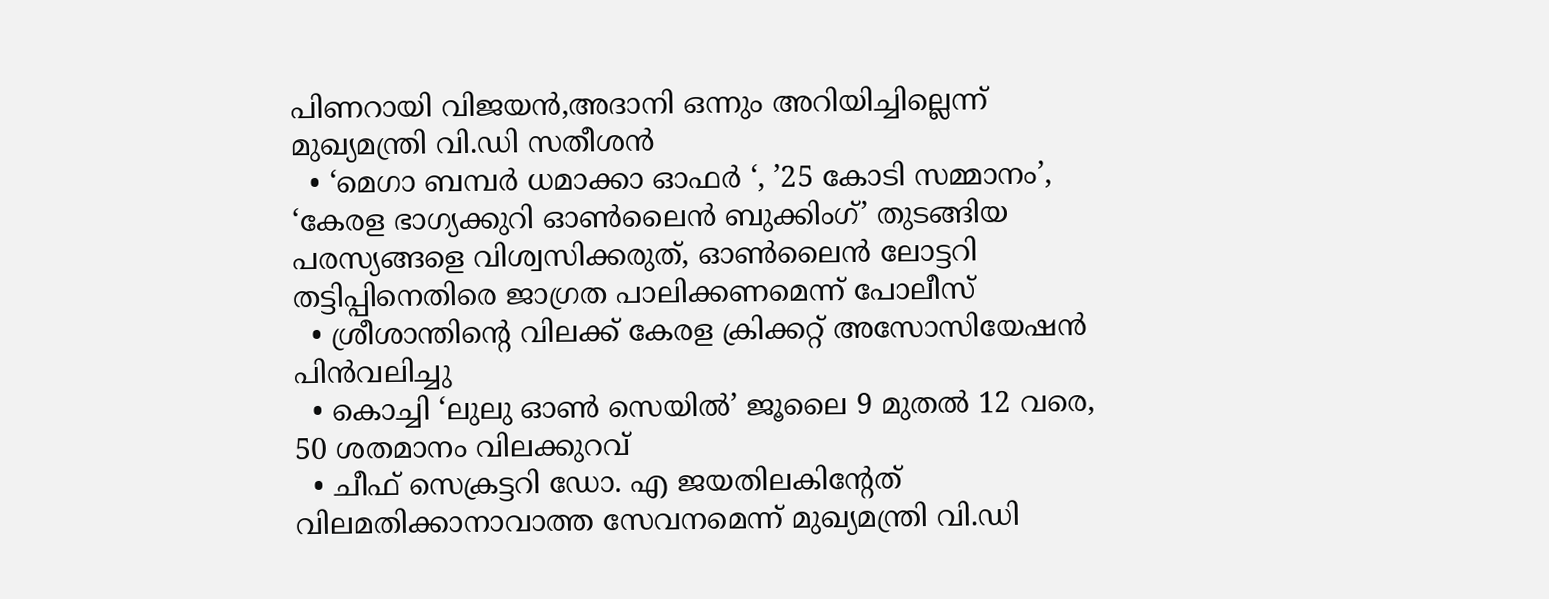പിണറായി വിജയൻ,അദാനി ഒന്നും അറിയിച്ചില്ലെന്ന് മുഖ്യമന്ത്രി വി.ഡി സതീശൻ
  • ‘മെഗാ ബമ്പർ ധമാക്കാ ഓഫർ ‘, ’25 കോടി സമ്മാനം’, ‘കേരള ഭാഗ്യക്കുറി ഓൺലൈൻ ബുക്കിംഗ്’ തുടങ്ങിയ പരസ്യങ്ങളെ വിശ്വസിക്കരുത്, ഓൺലൈൻ ലോട്ടറി തട്ടിപ്പിനെതിരെ ജാഗ്രത പാലിക്കണമെന്ന് പോലീസ്
  • ശ്രീശാന്തിൻ്റെ വിലക്ക് കേരള ക്രിക്കറ്റ് അസോസിയേഷൻ പിൻവലിച്ചു
  • കൊച്ചി ‘ലുലു ഓൺ സെയിൽ’ ജൂലൈ 9 മുതൽ 12 വരെ, 50 ശതമാനം വിലക്കുറവ്
  • ചീഫ് സെക്രട്ടറി ഡോ. എ ജയതിലകിൻ്റേത് വിലമതിക്കാനാവാത്ത സേവനമെന്ന് മുഖ്യമന്ത്രി വി.ഡി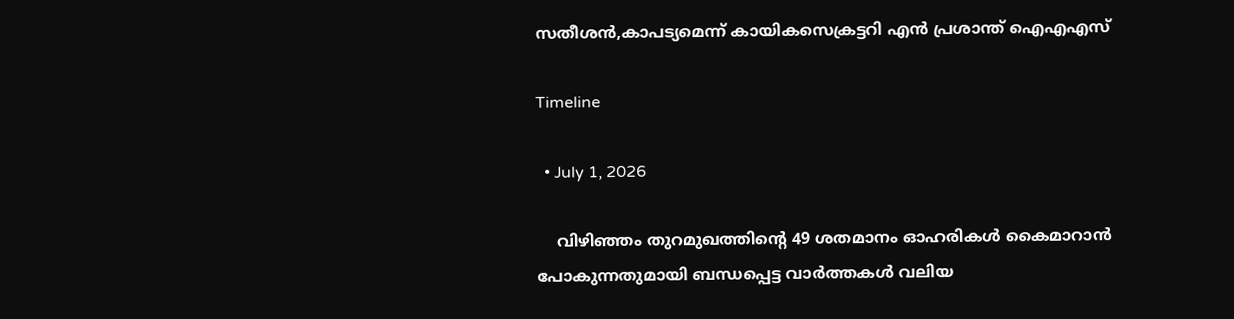സതീശൻ,കാപട്യമെന്ന് കായികസെക്രട്ടറി എൻ പ്രശാന്ത് ഐഎഎസ്

Timeline

  • July 1, 2026

    വിഴിഞ്ഞം തുറമുഖത്തിന്‍റെ 49 ശതമാനം ഓഹരികൾ കൈമാറാൻ പോകുന്നതുമായി ബന്ധപ്പെട്ട വാർത്തകൾ വലിയ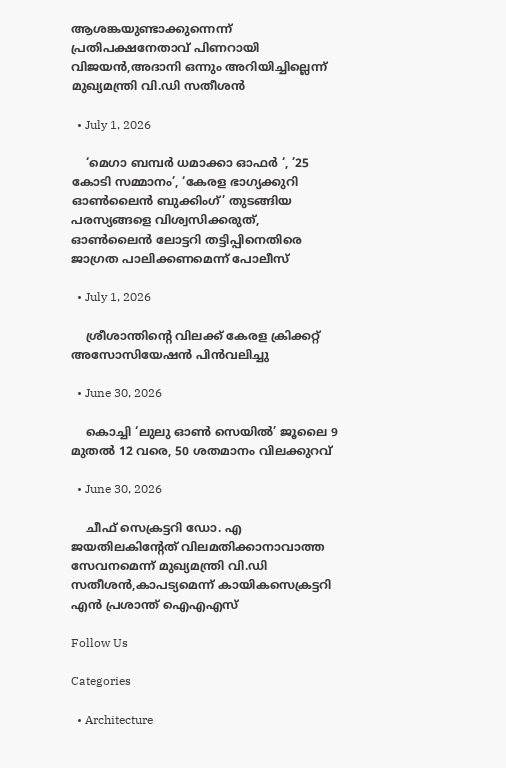ആശങ്കയുണ്ടാക്കുന്നെന്ന് പ്രതിപക്ഷനേതാവ് പിണറായി വിജയൻ,അദാനി ഒന്നും അറിയിച്ചില്ലെന്ന് മുഖ്യമന്ത്രി വി.ഡി സതീശൻ

  • July 1, 2026

    ‘മെഗാ ബമ്പർ ധമാക്കാ ഓഫർ ‘, ’25 കോടി സമ്മാനം’, ‘കേരള ഭാഗ്യക്കുറി ഓൺലൈൻ ബുക്കിംഗ്’ തുടങ്ങിയ പരസ്യങ്ങളെ വിശ്വസിക്കരുത്, ഓൺലൈൻ ലോട്ടറി തട്ടിപ്പിനെതിരെ ജാഗ്രത പാലിക്കണമെന്ന് പോലീസ്

  • July 1, 2026

    ശ്രീശാന്തിൻ്റെ വിലക്ക് കേരള ക്രിക്കറ്റ് അസോസിയേഷൻ പിൻവലിച്ചു

  • June 30, 2026

    കൊച്ചി ‘ലുലു ഓൺ സെയിൽ’ ജൂലൈ 9 മുതൽ 12 വരെ, 50 ശതമാനം വിലക്കുറവ്

  • June 30, 2026

    ചീഫ് സെക്രട്ടറി ഡോ. എ ജയതിലകിൻ്റേത് വിലമതിക്കാനാവാത്ത സേവനമെന്ന് മുഖ്യമന്ത്രി വി.ഡി സതീശൻ,കാപട്യമെന്ന് കായികസെക്രട്ടറി എൻ പ്രശാന്ത് ഐഎഎസ്

Follow Us

Categories

  • Architecture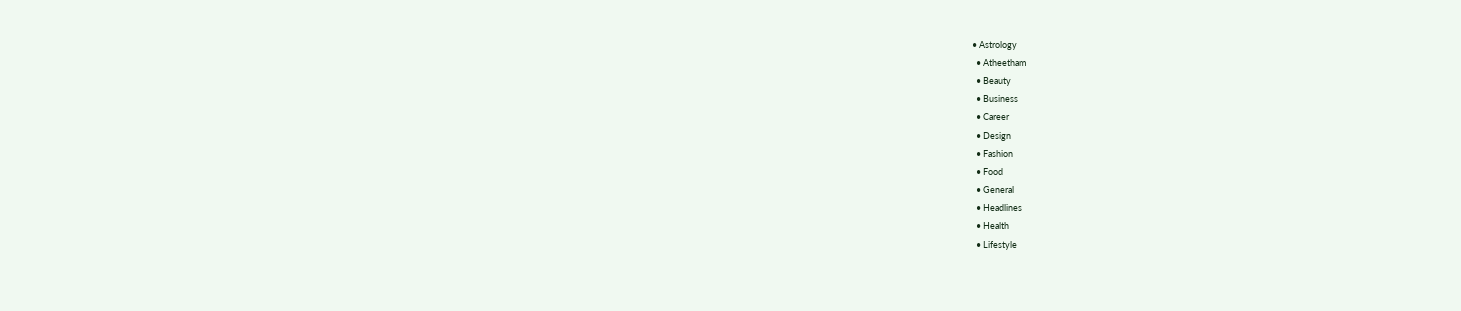• Astrology
  • Atheetham
  • Beauty
  • Business
  • Career
  • Design
  • Fashion
  • Food
  • General
  • Headlines
  • Health
  • Lifestyle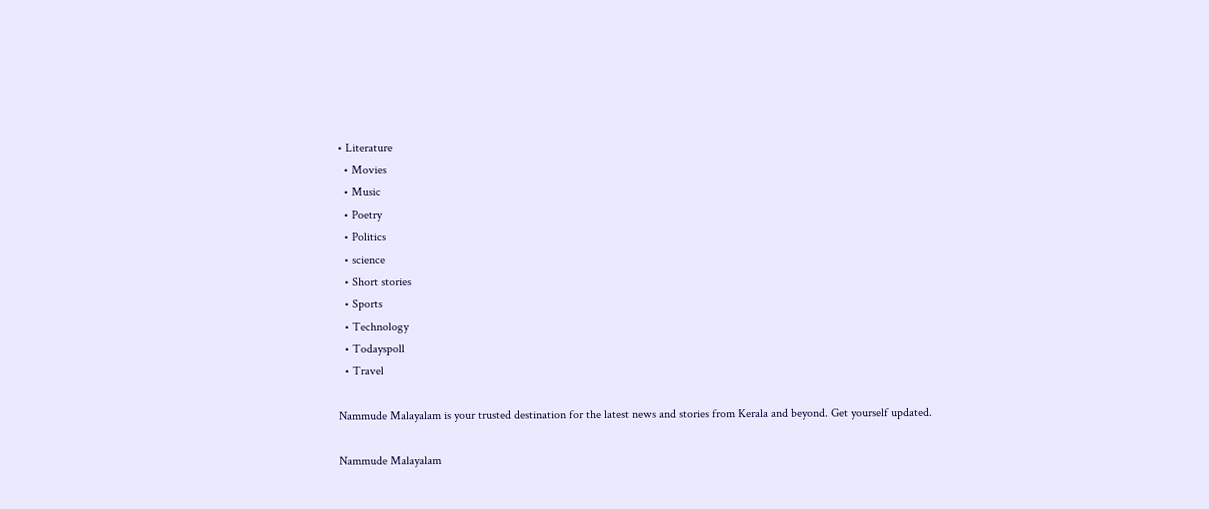• Literature
  • Movies
  • Music
  • Poetry
  • Politics
  • science
  • Short stories
  • Sports
  • Technology
  • Todayspoll
  • Travel

Nammude Malayalam is your trusted destination for the latest news and stories from Kerala and beyond. Get yourself updated.

Nammude Malayalam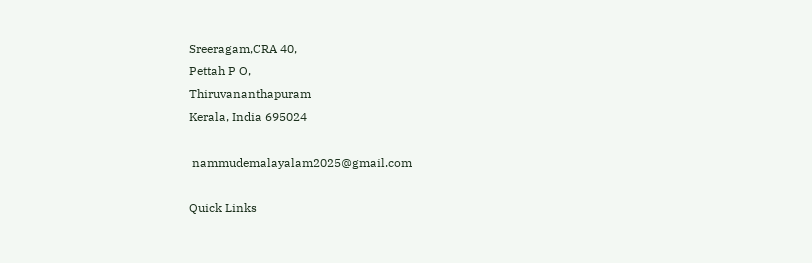Sreeragam,CRA 40,
Pettah P O,
Thiruvananthapuram
Kerala, India 695024

 nammudemalayalam2025@gmail.com

Quick Links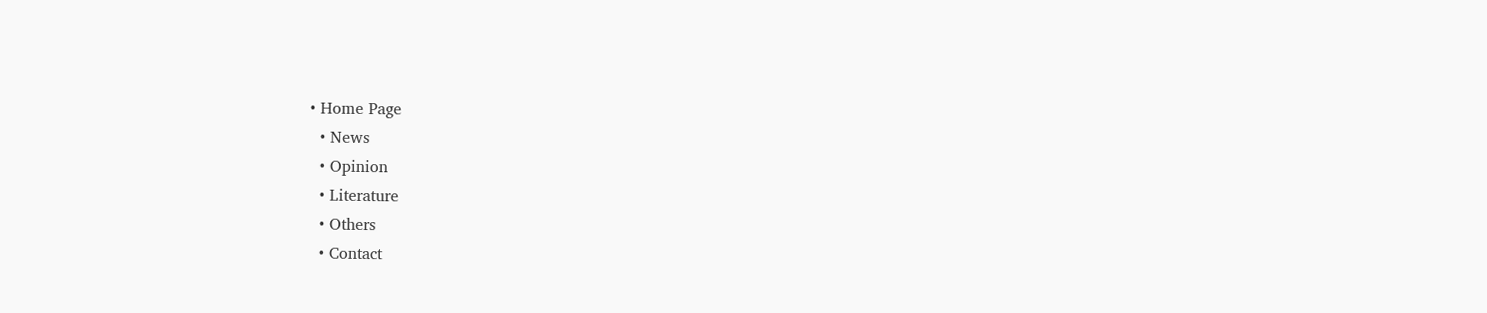• Home Page
  • News
  • Opinion
  • Literature
  • Others
  • Contact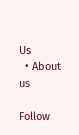Us
  • About us

Follow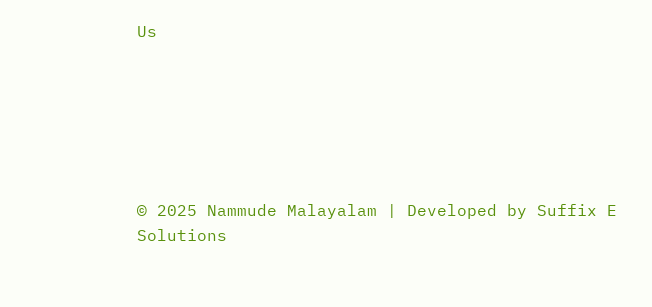Us






© 2025 Nammude Malayalam | Developed by Suffix E Solutions